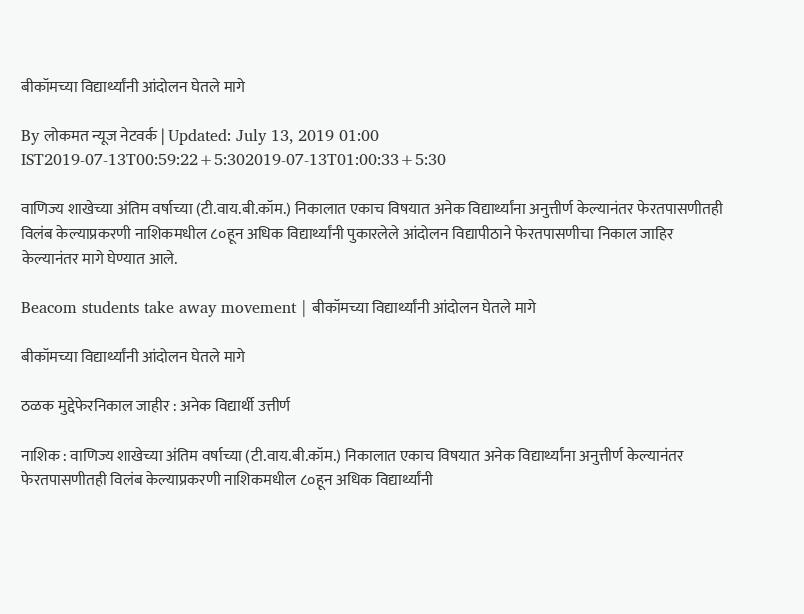बीकॉमच्या विद्यार्थ्यांनी आंदोलन घेतले मागे

By लोकमत न्यूज नेटवर्क | Updated: July 13, 2019 01:00 IST2019-07-13T00:59:22+5:302019-07-13T01:00:33+5:30

वाणिज्य शाखेच्या अंतिम वर्षाच्या (टी.वाय.बी.कॉम.) निकालात एकाच विषयात अनेक विद्यार्थ्यांना अनुत्तीर्ण केल्यानंतर फेरतपासणीतही विलंब केल्याप्रकरणी नाशिकमधील ८०हून अधिक विद्यार्थ्यांनी पुकारलेले आंदोलन विद्यापीठाने फेरतपासणीचा निकाल जाहिर केल्यानंतर मागे घेण्यात आले.

Beacom students take away movement | बीकॉमच्या विद्यार्थ्यांनी आंदोलन घेतले मागे

बीकॉमच्या विद्यार्थ्यांनी आंदोलन घेतले मागे

ठळक मुद्देफेरनिकाल जाहीर : अनेक विद्यार्थी उत्तीर्ण

नाशिक : वाणिज्य शाखेच्या अंतिम वर्षाच्या (टी.वाय.बी.कॉम.) निकालात एकाच विषयात अनेक विद्यार्थ्यांना अनुत्तीर्ण केल्यानंतर फेरतपासणीतही विलंब केल्याप्रकरणी नाशिकमधील ८०हून अधिक विद्यार्थ्यांनी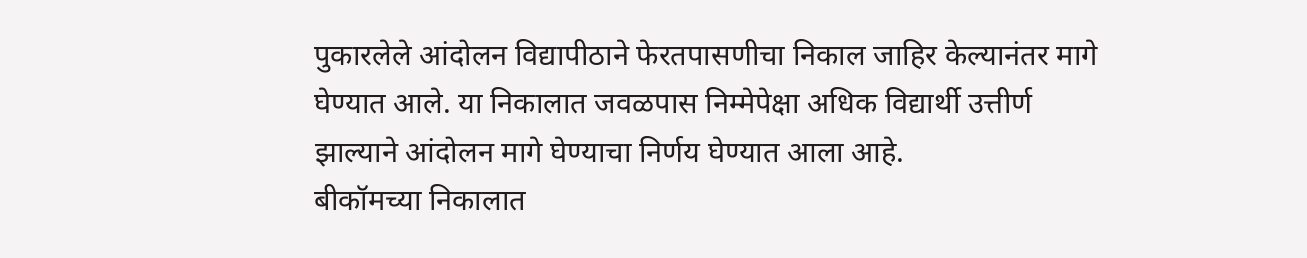पुकारलेले आंदोलन विद्यापीठाने फेरतपासणीचा निकाल जाहिर केल्यानंतर मागे घेण्यात आले. या निकालात जवळपास निम्मेपेक्षा अधिक विद्यार्थी उत्तीर्ण झाल्याने आंदोलन मागे घेण्याचा निर्णय घेण्यात आला आहे.
बीकॉमच्या निकालात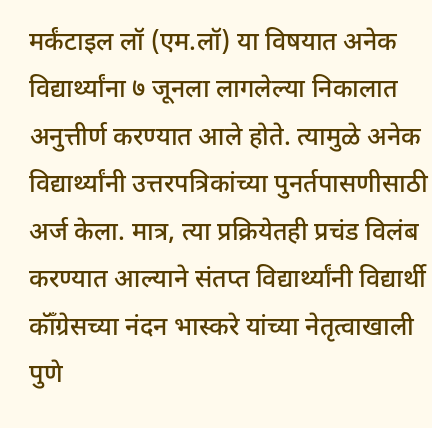मर्कंटाइल लॉ (एम.लॉ) या विषयात अनेक विद्यार्थ्यांना ७ जूनला लागलेल्या निकालात अनुत्तीर्ण करण्यात आले होते. त्यामुळे अनेक विद्यार्थ्यांनी उत्तरपत्रिकांच्या पुनर्तपासणीसाठी अर्ज केला. मात्र, त्या प्रक्रियेतही प्रचंड विलंब करण्यात आल्याने संतप्त विद्यार्थ्यांनी विद्यार्थी कॉँग्रेसच्या नंदन भास्करे यांच्या नेतृत्वाखाली पुणे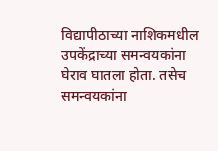विद्यापीठाच्या नाशिकमधील उपकेंद्राच्या समन्वयकांना घेराव घातला होता. तसेच समन्वयकांना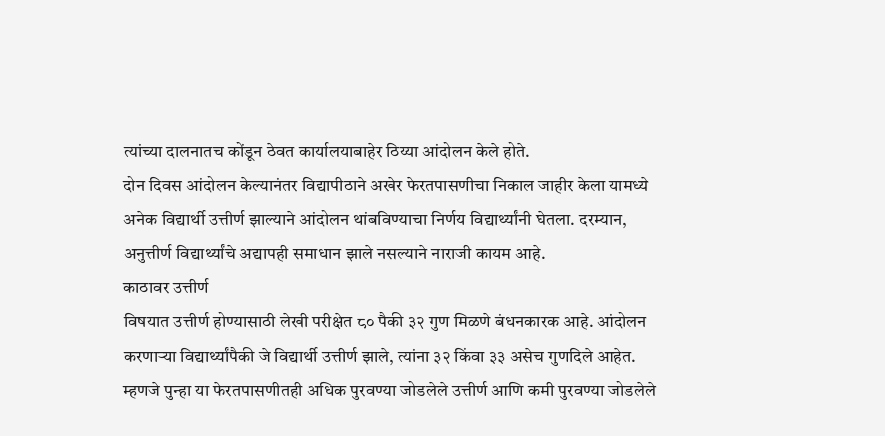त्यांच्या दालनातच कोंडून ठेवत कार्यालयाबाहेर ठिय्या आंदोलन केले होते.
दोन दिवस आंदोलन केल्यानंतर विद्यापीठाने अखेर फेरतपासणीचा निकाल जाहीर केला यामध्ये अनेक विद्यार्थी उत्तीर्ण झाल्याने आंदोलन थांबविण्याचा निर्णय विद्यार्थ्यांनी घेतला. दरम्यान, अनुत्तीर्ण विद्यार्थ्यांचे अद्यापही समाधान झाले नसल्याने नाराजी कायम आहे.
काठावर उत्तीर्ण
विषयात उत्तीर्ण होण्यासाठी लेखी परीक्षेत ८० पैकी ३२ गुण मिळणे बंधनकारक आहे. आंदोलन करणाऱ्या विद्यार्थ्यांपैकी जे विद्यार्थी उत्तीर्ण झाले, त्यांना ३२ किंवा ३३ असेच गुणदिले आहेत. म्हणजे पुन्हा या फेरतपासणीतही अधिक पुरवण्या जोडलेले उत्तीर्ण आणि कमी पुरवण्या जोडलेले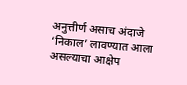अनुत्तीर्ण असाच अंदाजे ‘निकाल’ लावण्यात आला असल्याचा आक्षेप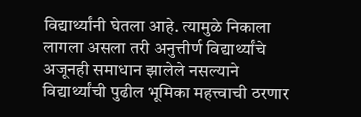विद्यार्थ्यांनी घेतला आहे. त्यामुळे निकाला लागला असला तरी अनुत्तीर्ण विद्यार्थ्यांचे अजूनही समाधान झालेले नसल्याने विद्यार्थ्यांची पुढील भूमिका महत्त्वाची ठरणार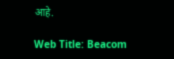आहे.

Web Title: Beacom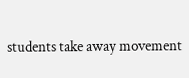students take away movement